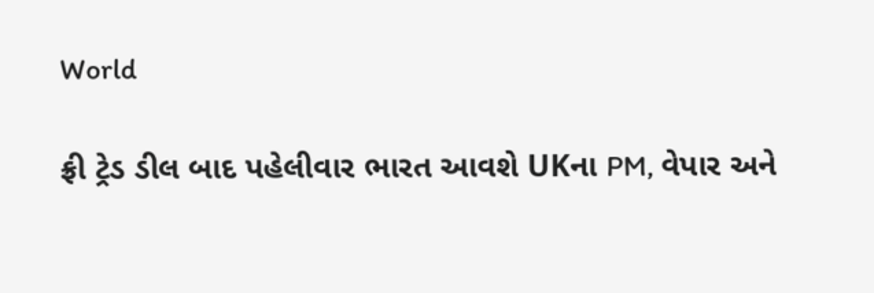World

ફ્રી ટ્રેડ ડીલ બાદ પહેલીવાર ભારત આવશે UKના PM, વેપાર અને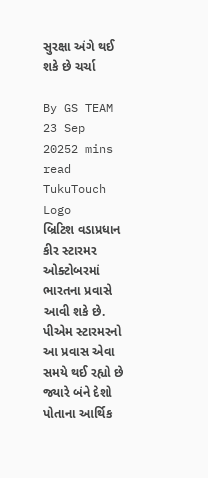સુરક્ષા અંગે થઈ શકે છે ચર્ચા

By GS TEAM
23 Sep 20252 mins read
TukuTouch Logo
બ્રિટિશ વડાપ્રધાન કીર સ્ટારમર ઓક્ટોબરમાં ભારતના પ્રવાસે આવી શકે છે. પીએમ સ્ટારમરનો આ પ્રવાસ એવા સમયે થઈ રહ્યો છે જ્યારે બંને દેશો પોતાના આર્થિક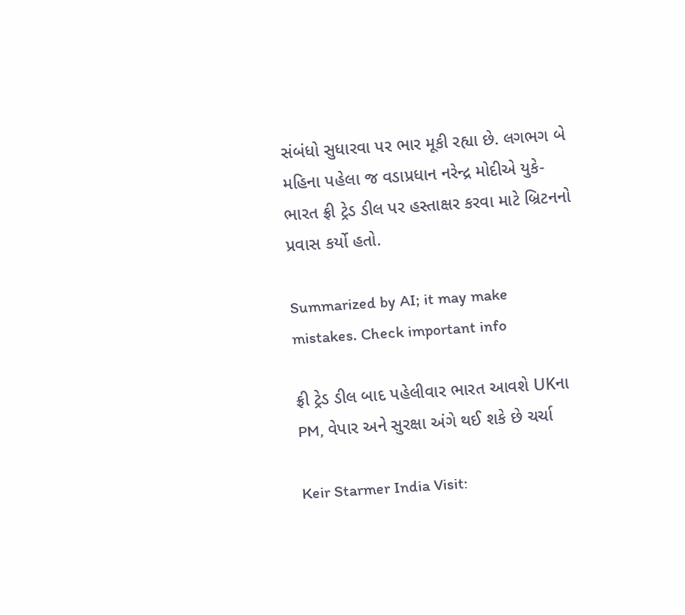સંબંધો સુધારવા પર ભાર મૂકી રહ્યા છે. લગભગ બે મહિના પહેલા જ વડાપ્રધાન નરેન્દ્ર મોદીએ યુકે-ભારત ફ્રી ટ્રેડ ડીલ પર હસ્તાક્ષર કરવા માટે બ્રિટનનો પ્રવાસ કર્યો હતો.

Summarized by AI; it may make mistakes. Check important info

ફ્રી ટ્રેડ ડીલ બાદ પહેલીવાર ભારત આવશે UKના PM, વેપાર અને સુરક્ષા અંગે થઈ શકે છે ચર્ચા

Keir Starmer India Visit: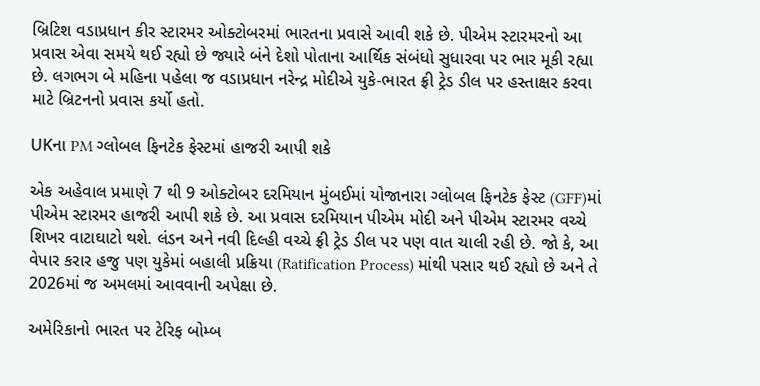બ્રિટિશ વડાપ્રધાન કીર સ્ટારમર ઓક્ટોબરમાં ભારતના પ્રવાસે આવી શકે છે. પીએમ સ્ટારમરનો આ પ્રવાસ એવા સમયે થઈ રહ્યો છે જ્યારે બંને દેશો પોતાના આર્થિક સંબંધો સુધારવા પર ભાર મૂકી રહ્યા છે. લગભગ બે મહિના પહેલા જ વડાપ્રધાન નરેન્દ્ર મોદીએ યુકે-ભારત ફ્રી ટ્રેડ ડીલ પર હસ્તાક્ષર કરવા માટે બ્રિટનનો પ્રવાસ કર્યો હતો.

UKના PM ગ્લોબલ ફિનટેક ફેસ્ટમાં હાજરી આપી શકે

એક અહેવાલ પ્રમાણે 7 થી 9 ઓક્ટોબર દરમિયાન મુંબઈમાં યોજાનારા ગ્લોબલ ફિનટેક ફેસ્ટ (GFF)માં પીએમ સ્ટારમર હાજરી આપી શકે છે. આ પ્રવાસ દરમિયાન પીએમ મોદી અને પીએમ સ્ટારમર વચ્ચે શિખર વાટાઘાટો થશે. લંડન અને નવી દિલ્હી વચ્ચે ફ્રી ટ્રેડ ડીલ પર પણ વાત ચાલી રહી છે. જો કે, આ વેપાર કરાર હજુ પણ યુકેમાં બહાલી પ્રક્રિયા (Ratification Process) માંથી પસાર થઈ રહ્યો છે અને તે 2026માં જ અમલમાં આવવાની અપેક્ષા છે.

અમેરિકાનો ભારત પર ટેરિફ બોમ્બ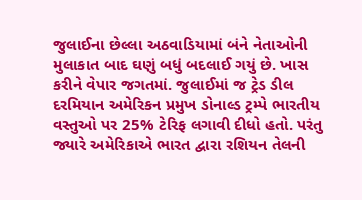જુલાઈના છેલ્લા અઠવાડિયામાં બંને નેતાઓની મુલાકાત બાદ ઘણું બધું બદલાઈ ગયું છે. ખાસ કરીને વેપાર જગતમાં. જુલાઈમાં જ ટ્રેડ ડીલ દરમિયાન અમેરિકન પ્રમુખ ડોનાલ્ડ ટ્રમ્પે ભારતીય વસ્તુઓ પર 25% ટેરિફ લગાવી દીધો હતો. પરંતુ જ્યારે અમેરિકાએ ભારત દ્વારા રશિયન તેલની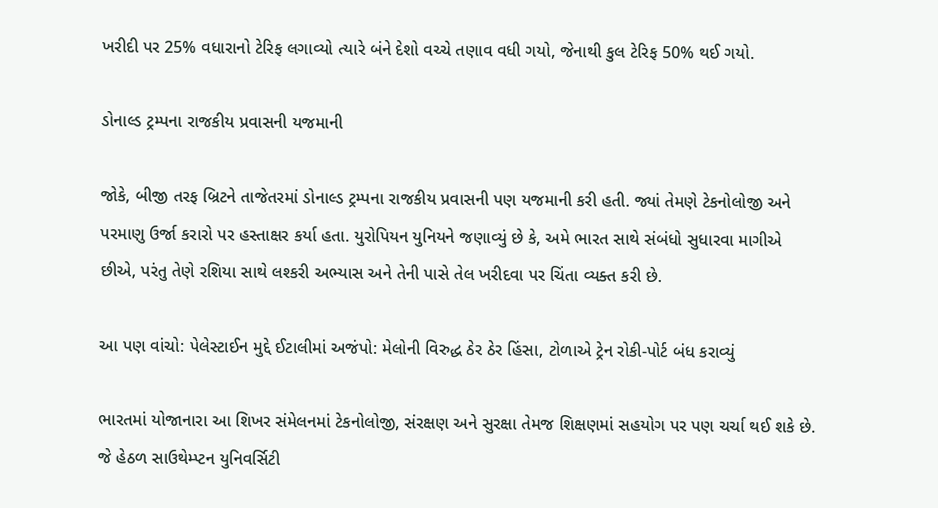ખરીદી પર 25% વધારાનો ટેરિફ લગાવ્યો ત્યારે બંને દેશો વચ્ચે તણાવ વધી ગયો, જેનાથી કુલ ટેરિફ 50% થઈ ગયો.

ડોનાલ્ડ ટ્રમ્પના રાજકીય પ્રવાસની યજમાની

જોકે, બીજી તરફ બ્રિટને તાજેતરમાં ડોનાલ્ડ ટ્રમ્પના રાજકીય પ્રવાસની પણ યજમાની કરી હતી. જ્યાં તેમણે ટેકનોલોજી અને પરમાણુ ઉર્જા કરારો પર હસ્તાક્ષર કર્યા હતા. યુરોપિયન યુનિયને જણાવ્યું છે કે, અમે ભારત સાથે સંબંધો સુધારવા માગીએ છીએ, પરંતુ તેણે રશિયા સાથે લશ્કરી અભ્યાસ અને તેની પાસે તેલ ખરીદવા પર ચિંતા વ્યક્ત કરી છે.

આ પણ વાંચો: પેલેસ્ટાઈન મુદ્દે ઈટાલીમાં અજંપો: મેલોની વિરુદ્ધ ઠેર ઠેર હિંસા, ટોળાએ ટ્રેન રોકી-પોર્ટ બંધ કરાવ્યું

ભારતમાં યોજાનારા આ શિખર સંમેલનમાં ટેકનોલોજી, સંરક્ષણ અને સુરક્ષા તેમજ શિક્ષણમાં સહયોગ પર પણ ચર્ચા થઈ શકે છે. જે હેઠળ સાઉથેમ્પ્ટન યુનિવર્સિટી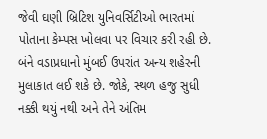જેવી ઘણી બ્રિટિશ યુનિવર્સિટીઓ ભારતમાં પોતાના કેમ્પસ ખોલવા પર વિચાર કરી રહી છે. બંને વડાપ્રધાનો મુંબઈ ઉપરાંત અન્ય શહેરની મુલાકાત લઈ શકે છે. જોકે, સ્થળ હજુ સુધી નક્કી થયું નથી અને તેને અંતિમ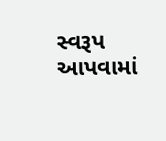સ્વરૂપ આપવામાં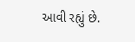આવી રહ્યું છે.